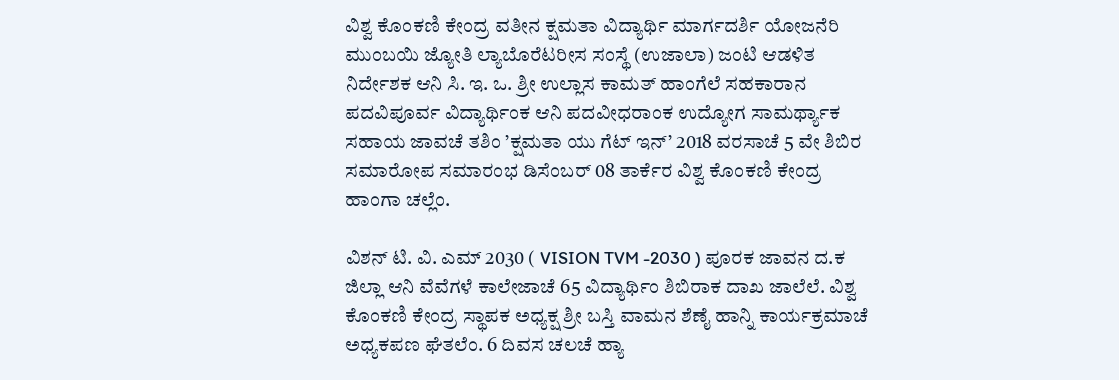ವಿಶ್ವ ಕೊಂಕಣಿ ಕೇಂದ್ರ ವತೀನ ಕ್ಷಮತಾ ವಿದ್ಯಾರ್ಥಿ ಮಾರ್ಗದರ್ಶಿ ಯೋಜನೆರಿ ಮುಂಬಯಿ ಜ್ಯೋತಿ ಲ್ಯಾಬೊರೆಟರೀಸ ಸಂಸ್ಥೆ (ಉಜಾಲಾ) ಜಂಟಿ ಆಡಳಿತ ನಿರ್ದೇಶಕ ಆನಿ ಸಿ. ಇ. ಒ. ಶ್ರೀ ಉಲ್ಲಾಸ ಕಾಮತ್ ಹಾಂಗೆಲೆ ಸಹಕಾರಾನ ಪದವಿಪೂರ್ವ ವಿದ್ಯಾರ್ಥಿಂಕ ಆನಿ ಪದವೀಧರಾಂಕ ಉದ್ಯೋಗ ಸಾಮರ್ಥ್ಯಾಕ ಸಹಾಯ ಜಾವಚೆ ತಶಿಂ ’ಕ್ಷಮತಾ ಯು ಗೆಟ್ ಇನ್’ 2018 ವರಸಾಚೆ 5 ವೇ ಶಿಬಿರ ಸಮಾರೋಪ ಸಮಾರಂಭ ಡಿಸೆಂಬರ್ 08 ತಾರ್ಕೆರ ವಿಶ್ವ ಕೊಂಕಣಿ ಕೇಂದ್ರ ಹಾಂಗಾ ಚಲ್ಲೆಂ.

ವಿಶನ್ ಟಿ. ವಿ. ಎಮ್ 2030 ( VISION TVM -2030 ) ಪೂರಕ ಜಾವನ ದ.ಕ ಜಿಲ್ಲಾ ಆನಿ ವೆವೆಗಳೆ ಕಾಲೇಜಾಚೆ 65 ವಿದ್ಯಾರ್ಥಿಂ ಶಿಬಿರಾಕ ದಾಖ ಜಾಲೆಲೆ. ವಿಶ್ವ ಕೊಂಕಣಿ ಕೇಂದ್ರ ಸ್ಥಾಪಕ ಅಧ್ಯಕ್ಷ ಶ್ರೀ ಬಸ್ತಿ ವಾಮನ ಶೆಣೈ ಹಾನ್ನಿ ಕಾರ್ಯಕ್ರಮಾಚೆ ಅಧ್ಯಕಪಣ ಘೆತಲೆಂ. 6 ದಿವಸ ಚಲಚೆ ಹ್ಯಾ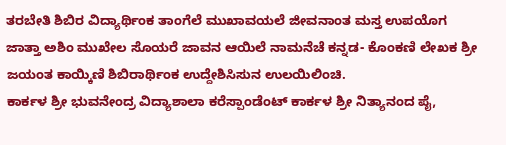ತರಬೇತಿ ಶಿಬಿರ ವಿದ್ಯಾರ್ಥಿಂಕ ತಾಂಗೆಲೆ ಮುಖಾವಯಲೆ ಜೀವನಾಂತ ಮಸ್ತ ಉಪಯೊಗ ಜಾತ್ತಾ ಅಶಿಂ ಮುಖೇಲ ಸೊಯರೆ ಜಾವನ ಆಯಿಲೆ ನಾಮನೆಚೆ ಕನ್ನಡ- ಕೊಂಕಣಿ ಲೇಖಕ ಶ್ರೀ ಜಯಂತ ಕಾಯ್ಕಿಣಿ ಶಿಬಿರಾರ್ಥಿಂಕ ಉದ್ದೇಶಿಸಿಸುನ ಉಲಯಿಲಿಂಚಿ.
ಕಾರ್ಕಳ ಶ್ರೀ ಭುವನೇಂದ್ರ ವಿದ್ಯಾಶಾಲಾ ಕರೆಸ್ಪಾಂಡೆಂಟ್ ಕಾರ್ಕಳ ಶ್ರೀ ನಿತ್ಯಾನಂದ ಪೈ,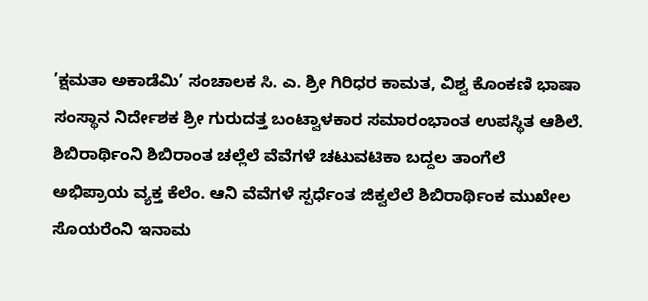’ಕ್ಷಮತಾ ಅಕಾಡೆಮಿ’ ಸಂಚಾಲಕ ಸಿ. ಎ. ಶ್ರೀ ಗಿರಿಧರ ಕಾಮತ, ವಿಶ್ವ ಕೊಂಕಣಿ ಭಾಷಾ ಸಂಸ್ಥಾನ ನಿರ್ದೇಶಕ ಶ್ರೀ ಗುರುದತ್ತ ಬಂಟ್ವಾಳಕಾರ ಸಮಾರಂಭಾಂತ ಉಪಸ್ಥಿತ ಆಶಿಲೆ. ಶಿಬಿರಾರ್ಥಿಂನಿ ಶಿಬಿರಾಂತ ಚಲ್ಲೆಲೆ ವೆವೆಗಳೆ ಚಟುವಟಿಕಾ ಬದ್ದಲ ತಾಂಗೆಲೆ ಅಭಿಪ್ರಾಯ ವ್ಯಕ್ತ ಕೆಲೆಂ. ಆನಿ ವೆವೆಗಳೆ ಸ್ಪರ್ಧೆಂತ ಜಿಕ್ವಲೆಲೆ ಶಿಬಿರಾರ್ಥಿಂಕ ಮುಖೇಲ ಸೊಯರೆಂನಿ ಇನಾಮ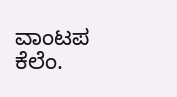ವಾಂಟಪ ಕೆಲೆಂ.